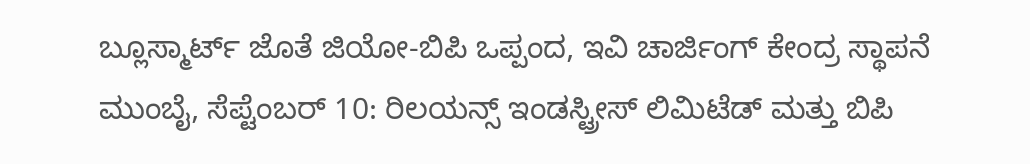ಬ್ಲೂಸ್ಮಾರ್ಟ್ ಜೊತೆ ಜಿಯೋ-ಬಿಪಿ ಒಪ್ಪಂದ, ಇವಿ ಚಾರ್ಜಿಂಗ್ ಕೇಂದ್ರ ಸ್ಥಾಪನೆ
ಮುಂಬೈ, ಸೆಪ್ಟೆಂಬರ್ 10: ರಿಲಯನ್ಸ್ ಇಂಡಸ್ಟ್ರೀಸ್ ಲಿಮಿಟೆಡ್ ಮತ್ತು ಬಿಪಿ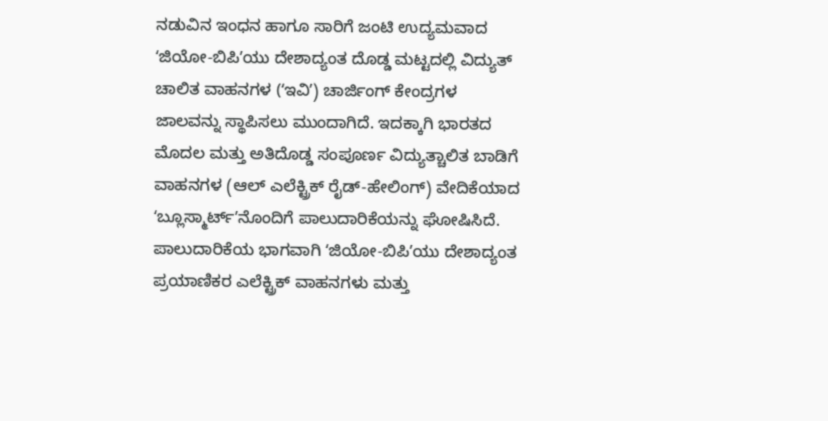ನಡುವಿನ ಇಂಧನ ಹಾಗೂ ಸಾರಿಗೆ ಜಂಟಿ ಉದ್ಯಮವಾದ ʻಜಿಯೋ-ಬಿಪಿʼಯು ದೇಶಾದ್ಯಂತ ದೊಡ್ಡ ಮಟ್ಟದಲ್ಲಿ ವಿದ್ಯುತ್ ಚಾಲಿತ ವಾಹನಗಳ (ʻಇವಿʼ) ಚಾರ್ಜಿಂಗ್ ಕೇಂದ್ರಗಳ ಜಾಲವನ್ನು ಸ್ಥಾಪಿಸಲು ಮುಂದಾಗಿದೆ. ಇದಕ್ಕಾಗಿ ಭಾರತದ ಮೊದಲ ಮತ್ತು ಅತಿದೊಡ್ಡ ಸಂಪೂರ್ಣ ವಿದ್ಯುತ್ಚಾಲಿತ ಬಾಡಿಗೆ ವಾಹನಗಳ (ಆಲ್ ಎಲೆಕ್ಟ್ರಿಕ್ ರೈಡ್-ಹೇಲಿಂಗ್) ವೇದಿಕೆಯಾದ ʻಬ್ಲೂಸ್ಮಾರ್ಟ್ʼನೊಂದಿಗೆ ಪಾಲುದಾರಿಕೆಯನ್ನು ಘೋಷಿಸಿದೆ. ಪಾಲುದಾರಿಕೆಯ ಭಾಗವಾಗಿ ʻಜಿಯೋ-ಬಿಪಿʼಯು ದೇಶಾದ್ಯಂತ ಪ್ರಯಾಣಿಕರ ಎಲೆಕ್ಟ್ರಿಕ್ ವಾಹನಗಳು ಮತ್ತು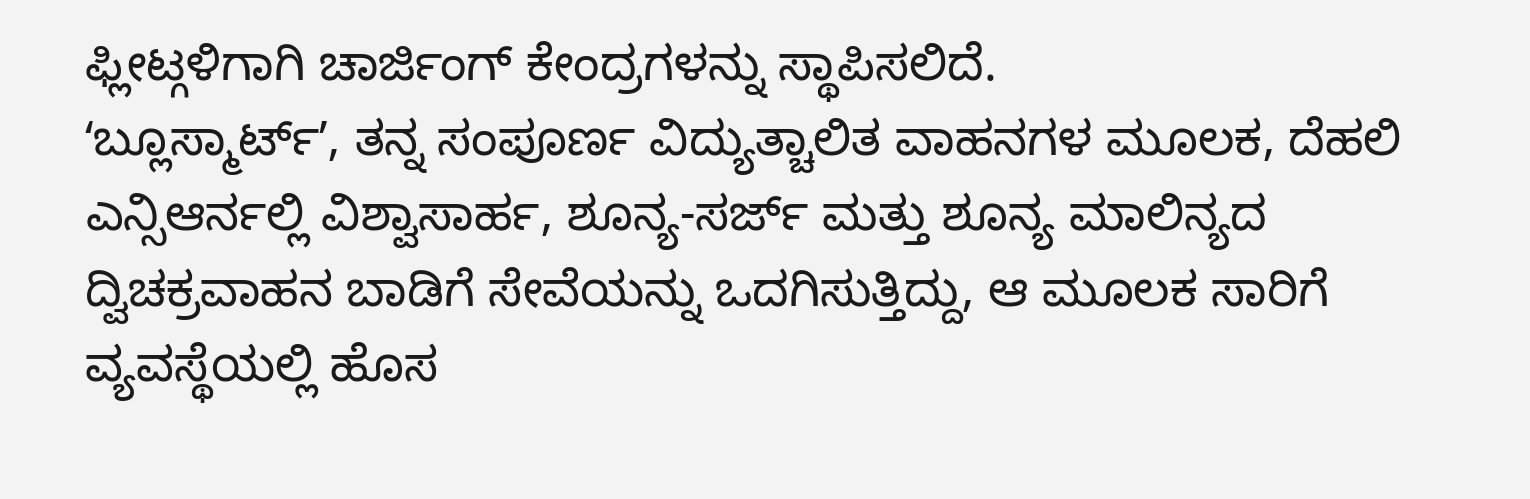ಫ್ಲೀಟ್ಗಳಿಗಾಗಿ ಚಾರ್ಜಿಂಗ್ ಕೇಂದ್ರಗಳನ್ನು ಸ್ಥಾಪಿಸಲಿದೆ.
ʻಬ್ಲೂಸ್ಮಾರ್ಟ್ʼ, ತನ್ನ ಸಂಪೂರ್ಣ ವಿದ್ಯುತ್ಚಾಲಿತ ವಾಹನಗಳ ಮೂಲಕ, ದೆಹಲಿ ಎನ್ಸಿಆರ್ನಲ್ಲಿ ವಿಶ್ವಾಸಾರ್ಹ, ಶೂನ್ಯ-ಸರ್ಜ್ ಮತ್ತು ಶೂನ್ಯ ಮಾಲಿನ್ಯದ ದ್ವಿಚಕ್ರವಾಹನ ಬಾಡಿಗೆ ಸೇವೆಯನ್ನು ಒದಗಿಸುತ್ತಿದ್ದು, ಆ ಮೂಲಕ ಸಾರಿಗೆ ವ್ಯವಸ್ಥೆಯಲ್ಲಿ ಹೊಸ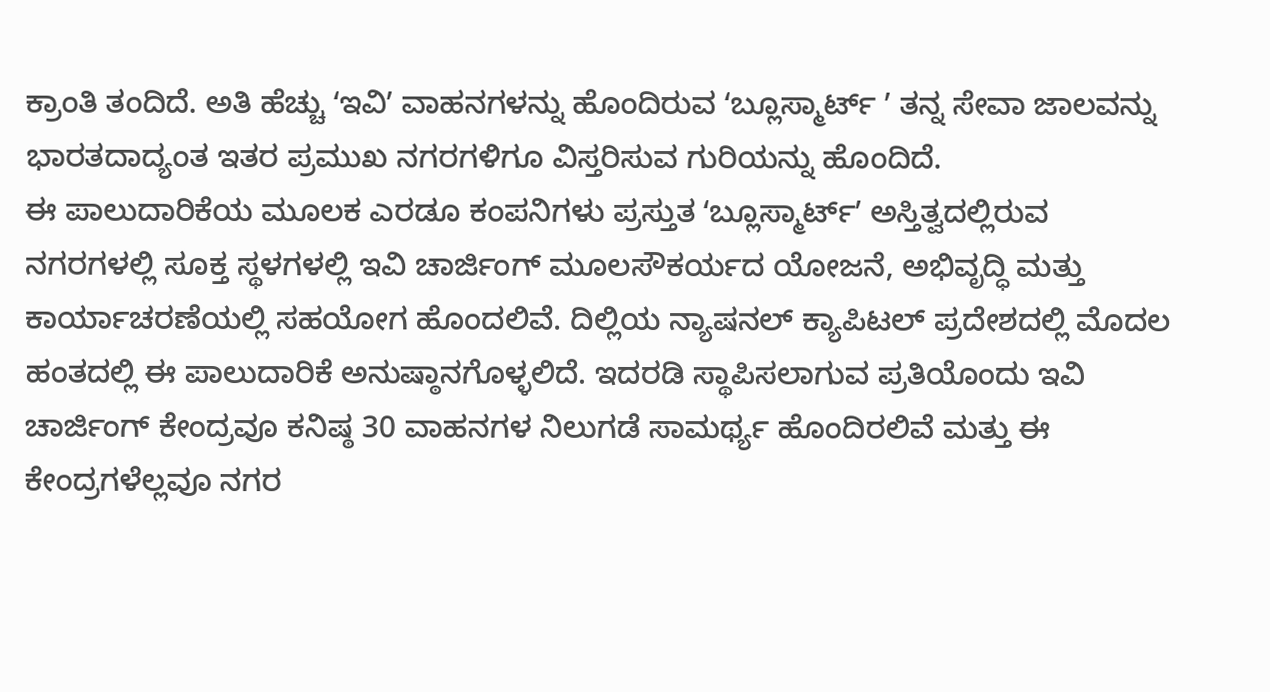ಕ್ರಾಂತಿ ತಂದಿದೆ. ಅತಿ ಹೆಚ್ಚು ʻಇವಿʼ ವಾಹನಗಳನ್ನು ಹೊಂದಿರುವ ʻಬ್ಲೂಸ್ಮಾರ್ಟ್ ʼ ತನ್ನ ಸೇವಾ ಜಾಲವನ್ನು ಭಾರತದಾದ್ಯಂತ ಇತರ ಪ್ರಮುಖ ನಗರಗಳಿಗೂ ವಿಸ್ತರಿಸುವ ಗುರಿಯನ್ನು ಹೊಂದಿದೆ.
ಈ ಪಾಲುದಾರಿಕೆಯ ಮೂಲಕ ಎರಡೂ ಕಂಪನಿಗಳು ಪ್ರಸ್ತುತ ʻಬ್ಲೂಸ್ಮಾರ್ಟ್ʼ ಅಸ್ತಿತ್ವದಲ್ಲಿರುವ ನಗರಗಳಲ್ಲಿ ಸೂಕ್ತ ಸ್ಥಳಗಳಲ್ಲಿ ಇವಿ ಚಾರ್ಜಿಂಗ್ ಮೂಲಸೌಕರ್ಯದ ಯೋಜನೆ, ಅಭಿವೃದ್ಧಿ ಮತ್ತು ಕಾರ್ಯಾಚರಣೆಯಲ್ಲಿ ಸಹಯೋಗ ಹೊಂದಲಿವೆ. ದಿಲ್ಲಿಯ ನ್ಯಾಷನಲ್ ಕ್ಯಾಪಿಟಲ್ ಪ್ರದೇಶದಲ್ಲಿ ಮೊದಲ ಹಂತದಲ್ಲಿ ಈ ಪಾಲುದಾರಿಕೆ ಅನುಷ್ಠಾನಗೊಳ್ಳಲಿದೆ. ಇದರಡಿ ಸ್ಥಾಪಿಸಲಾಗುವ ಪ್ರತಿಯೊಂದು ಇವಿ ಚಾರ್ಜಿಂಗ್ ಕೇಂದ್ರವೂ ಕನಿಷ್ಠ 30 ವಾಹನಗಳ ನಿಲುಗಡೆ ಸಾಮರ್ಥ್ಯ ಹೊಂದಿರಲಿವೆ ಮತ್ತು ಈ ಕೇಂದ್ರಗಳೆಲ್ಲವೂ ನಗರ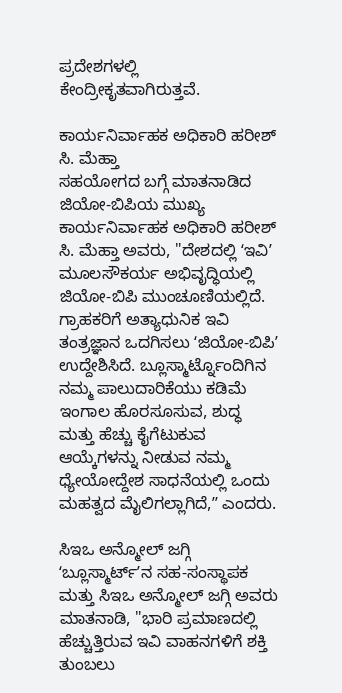ಪ್ರದೇಶಗಳಲ್ಲಿ ಕೇಂದ್ರೀಕೃತವಾಗಿರುತ್ತವೆ.

ಕಾರ್ಯನಿರ್ವಾಹಕ ಅಧಿಕಾರಿ ಹರೀಶ್ ಸಿ. ಮೆಹ್ತಾ
ಸಹಯೋಗದ ಬಗ್ಗೆ ಮಾತನಾಡಿದ ಜಿಯೋ-ಬಿಪಿಯ ಮುಖ್ಯ ಕಾರ್ಯನಿರ್ವಾಹಕ ಅಧಿಕಾರಿ ಹರೀಶ್ ಸಿ. ಮೆಹ್ತಾ ಅವರು, "ದೇಶದಲ್ಲಿ ʻಇವಿʼ ಮೂಲಸೌಕರ್ಯ ಅಭಿವೃದ್ಧಿಯಲ್ಲಿ ಜಿಯೋ-ಬಿಪಿ ಮುಂಚೂಣಿಯಲ್ಲಿದೆ. ಗ್ರಾಹಕರಿಗೆ ಅತ್ಯಾಧುನಿಕ ಇವಿ ತಂತ್ರಜ್ಞಾನ ಒದಗಿಸಲು ʻಜಿಯೋ-ಬಿಪಿʼ ಉದ್ದೇಶಿಸಿದೆ. ಬ್ಲೂಸ್ಮಾರ್ಟ್ನೊಂದಿಗಿನ ನಮ್ಮ ಪಾಲುದಾರಿಕೆಯು ಕಡಿಮೆ ಇಂಗಾಲ ಹೊರಸೂಸುವ, ಶುದ್ಧ ಮತ್ತು ಹೆಚ್ಚು ಕೈಗೆಟುಕುವ ಆಯ್ಕೆಗಳನ್ನು ನೀಡುವ ನಮ್ಮ ಧ್ಯೇಯೋದ್ದೇಶ ಸಾಧನೆಯಲ್ಲಿ ಒಂದು ಮಹತ್ವದ ಮೈಲಿಗಲ್ಲಾಗಿದೆ,ʼʼ ಎಂದರು.

ಸಿಇಒ ಅನ್ಮೋಲ್ ಜಗ್ಗಿ
ʻಬ್ಲೂಸ್ಮಾರ್ಟ್ʼನ ಸಹ-ಸಂಸ್ಥಾಪಕ ಮತ್ತು ಸಿಇಒ ಅನ್ಮೋಲ್ ಜಗ್ಗಿ ಅವರು ಮಾತನಾಡಿ, "ಭಾರಿ ಪ್ರಮಾಣದಲ್ಲಿ ಹೆಚ್ಚುತ್ತಿರುವ ಇವಿ ವಾಹನಗಳಿಗೆ ಶಕ್ತಿ ತುಂಬಲು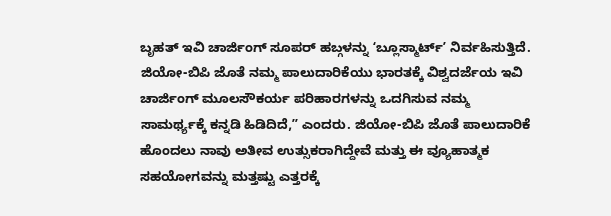ಬೃಹತ್ ಇವಿ ಚಾರ್ಜಿಂಗ್ ಸೂಪರ್ ಹಬ್ಗಳನ್ನು ʻಬ್ಲೂಸ್ಮಾರ್ಟ್ʼ ನಿರ್ವಹಿಸುತ್ತಿದೆ. ಜಿಯೋ-ಬಿಪಿ ಜೊತೆ ನಮ್ಮ ಪಾಲುದಾರಿಕೆಯು ಭಾರತಕ್ಕೆ ವಿಶ್ವದರ್ಜೆಯ ಇವಿ ಚಾರ್ಜಿಂಗ್ ಮೂಲಸೌಕರ್ಯ ಪರಿಹಾರಗಳನ್ನು ಒದಗಿಸುವ ನಮ್ಮ ಸಾಮರ್ಥ್ಯಕ್ಕೆ ಕನ್ನಡಿ ಹಿಡಿದಿದೆ,ʼʼ ಎಂದರು. ಜಿಯೋ-ಬಿಪಿ ಜೊತೆ ಪಾಲುದಾರಿಕೆ ಹೊಂದಲು ನಾವು ಅತೀವ ಉತ್ಸುಕರಾಗಿದ್ದೇವೆ ಮತ್ತು ಈ ವ್ಯೂಹಾತ್ಮಕ ಸಹಯೋಗವನ್ನು ಮತ್ತಷ್ಟು ಎತ್ತರಕ್ಕೆ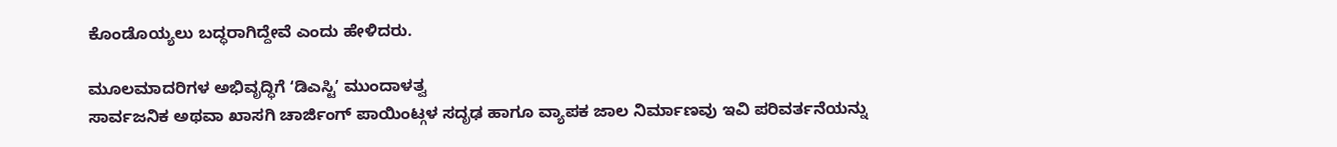ಕೊಂಡೊಯ್ಯಲು ಬದ್ಧರಾಗಿದ್ದೇವೆ ಎಂದು ಹೇಳಿದರು.

ಮೂಲಮಾದರಿಗಳ ಅಭಿವೃದ್ಧಿಗೆ ʻಡಿಎಸ್ಟಿʼ ಮುಂದಾಳತ್ವ
ಸಾರ್ವಜನಿಕ ಅಥವಾ ಖಾಸಗಿ ಚಾರ್ಜಿಂಗ್ ಪಾಯಿಂಟ್ಗಳ ಸದೃಢ ಹಾಗೂ ವ್ಯಾಪಕ ಜಾಲ ನಿರ್ಮಾಣವು ಇವಿ ಪರಿವರ್ತನೆಯನ್ನು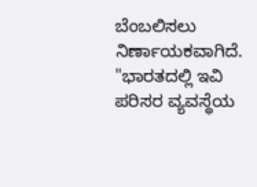ಬೆಂಬಲಿಸಲು ನಿರ್ಣಾಯಕವಾಗಿದೆ. "ಭಾರತದಲ್ಲಿ ಇವಿ ಪರಿಸರ ವ್ಯವಸ್ಥೆಯ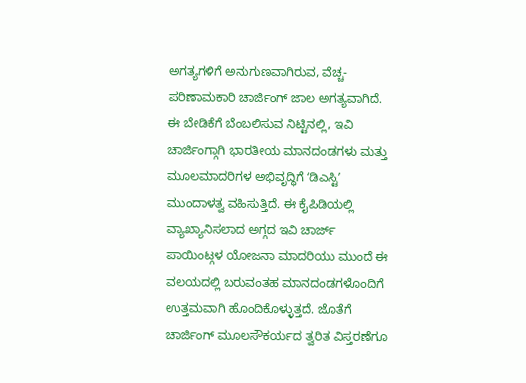ಅಗತ್ಯಗಳಿಗೆ ಅನುಗುಣವಾಗಿರುವ, ವೆಚ್ಚ-ಪರಿಣಾಮಕಾರಿ ಚಾರ್ಜಿಂಗ್ ಜಾಲ ಅಗತ್ಯವಾಗಿದೆ. ಈ ಬೇಡಿಕೆಗೆ ಬೆಂಬಲಿಸುವ ನಿಟ್ಟಿನಲ್ಲಿ, ಇವಿ ಚಾರ್ಜಿಂಗ್ಗಾಗಿ ಭಾರತೀಯ ಮಾನದಂಡಗಳು ಮತ್ತು ಮೂಲಮಾದರಿಗಳ ಅಭಿವೃದ್ಧಿಗೆ ʻಡಿಎಸ್ಟಿʼ ಮುಂದಾಳತ್ವ ವಹಿಸುತ್ತಿದೆ. ಈ ಕೈಪಿಡಿಯಲ್ಲಿ ವ್ಯಾಖ್ಯಾನಿಸಲಾದ ಅಗ್ಗದ ಇವಿ ಚಾರ್ಜ್ ಪಾಯಿಂಟ್ಗಳ ಯೋಜನಾ ಮಾದರಿಯು ಮುಂದೆ ಈ ವಲಯದಲ್ಲಿ ಬರುವಂತಹ ಮಾನದಂಡಗಳೊಂದಿಗೆ ಉತ್ತಮವಾಗಿ ಹೊಂದಿಕೊಳ್ಳುತ್ತದೆ. ಜೊತೆಗೆ ಚಾರ್ಜಿಂಗ್ ಮೂಲಸೌಕರ್ಯದ ತ್ವರಿತ ವಿಸ್ತರಣೆಗೂ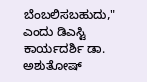ಬೆಂಬಲಿಸಬಹುದು," ಎಂದು ಡಿಎಸ್ಟಿ ಕಾರ್ಯದರ್ಶಿ ಡಾ. ಅಶುತೋಷ್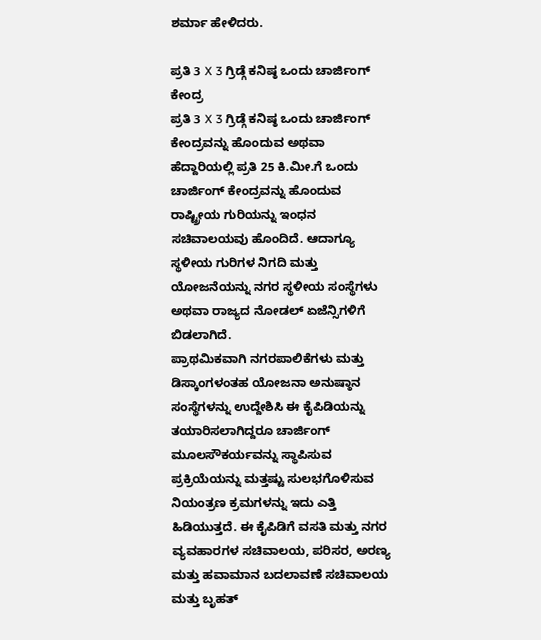ಶರ್ಮಾ ಹೇಳಿದರು.

ಪ್ರತಿ 3 X 3 ಗ್ರಿಡ್ಗೆ ಕನಿಷ್ಠ ಒಂದು ಚಾರ್ಜಿಂಗ್ ಕೇಂದ್ರ
ಪ್ರತಿ 3 X 3 ಗ್ರಿಡ್ಗೆ ಕನಿಷ್ಠ ಒಂದು ಚಾರ್ಜಿಂಗ್ ಕೇಂದ್ರವನ್ನು ಹೊಂದುವ ಅಥವಾ ಹೆದ್ದಾರಿಯಲ್ಲಿ ಪ್ರತಿ 25 ಕಿ.ಮೀ.ಗೆ ಒಂದು ಚಾರ್ಜಿಂಗ್ ಕೇಂದ್ರವನ್ನು ಹೊಂದುವ ರಾಷ್ಟ್ರೀಯ ಗುರಿಯನ್ನು ಇಂಧನ ಸಚಿವಾಲಯವು ಹೊಂದಿದೆ. ಆದಾಗ್ಯೂ ಸ್ಥಳೀಯ ಗುರಿಗಳ ನಿಗದಿ ಮತ್ತು ಯೋಜನೆಯನ್ನು ನಗರ ಸ್ಥಳೀಯ ಸಂಸ್ಥೆಗಳು ಅಥವಾ ರಾಜ್ಯದ ನೋಡಲ್ ಏಜೆನ್ಸಿಗಳಿಗೆ ಬಿಡಲಾಗಿದೆ.
ಪ್ರಾಥಮಿಕವಾಗಿ ನಗರಪಾಲಿಕೆಗಳು ಮತ್ತು ಡಿಸ್ಕಾಂಗಳಂತಹ ಯೋಜನಾ ಅನುಷ್ಠಾನ ಸಂಸ್ಥೆಗಳನ್ನು ಉದ್ದೇಶಿಸಿ ಈ ಕೈಪಿಡಿಯನ್ನು ತಯಾರಿಸಲಾಗಿದ್ದರೂ ಚಾರ್ಜಿಂಗ್ ಮೂಲಸೌಕರ್ಯವನ್ನು ಸ್ಥಾಪಿಸುವ ಪ್ರಕ್ರಿಯೆಯನ್ನು ಮತ್ತಷ್ಟು ಸುಲಭಗೊಳಿಸುವ ನಿಯಂತ್ರಣ ಕ್ರಮಗಳನ್ನು ಇದು ಎತ್ತಿ ಹಿಡಿಯುತ್ತದೆ. ಈ ಕೈಪಿಡಿಗೆ ವಸತಿ ಮತ್ತು ನಗರ ವ್ಯವಹಾರಗಳ ಸಚಿವಾಲಯ, ಪರಿಸರ, ಅರಣ್ಯ ಮತ್ತು ಹವಾಮಾನ ಬದಲಾವಣೆ ಸಚಿವಾಲಯ ಮತ್ತು ಬೃಹತ್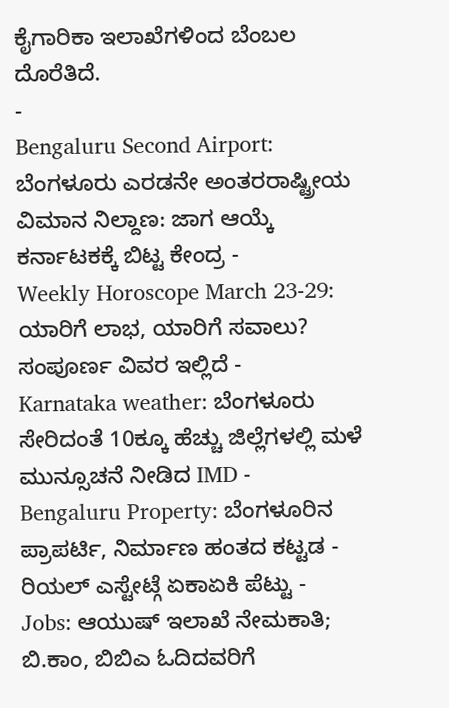ಕೈಗಾರಿಕಾ ಇಲಾಖೆಗಳಿಂದ ಬೆಂಬಲ ದೊರೆತಿದೆ.
-
Bengaluru Second Airport: ಬೆಂಗಳೂರು ಎರಡನೇ ಅಂತರರಾಷ್ಟ್ರೀಯ ವಿಮಾನ ನಿಲ್ದಾಣ: ಜಾಗ ಆಯ್ಕೆ ಕರ್ನಾಟಕಕ್ಕೆ ಬಿಟ್ಟ ಕೇಂದ್ರ -
Weekly Horoscope March 23-29: ಯಾರಿಗೆ ಲಾಭ, ಯಾರಿಗೆ ಸವಾಲು? ಸಂಪೂರ್ಣ ವಿವರ ಇಲ್ಲಿದೆ -
Karnataka weather: ಬೆಂಗಳೂರು ಸೇರಿದಂತೆ 10ಕ್ಕೂ ಹೆಚ್ಚು ಜಿಲ್ಲೆಗಳಲ್ಲಿ ಮಳೆ ಮುನ್ಸೂಚನೆ ನೀಡಿದ IMD -
Bengaluru Property: ಬೆಂಗಳೂರಿನ ಪ್ರಾಪರ್ಟಿ, ನಿರ್ಮಾಣ ಹಂತದ ಕಟ್ಟಡ - ರಿಯಲ್ ಎಸ್ಟೇಟ್ಗೆ ಏಕಾಏಕಿ ಪೆಟ್ಟು -
Jobs: ಆಯುಷ್ ಇಲಾಖೆ ನೇಮಕಾತಿ; ಬಿ.ಕಾಂ, ಬಿಬಿಎ ಓದಿದವರಿಗೆ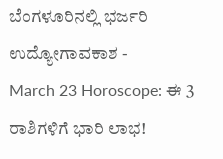ಬೆಂಗಳೂರಿನಲ್ಲಿ ಭರ್ಜರಿ ಉದ್ಯೋಗಾವಕಾಶ -
March 23 Horoscope: ಈ 3 ರಾಶಿಗಳಿಗೆ ಭಾರಿ ಲಾಭ!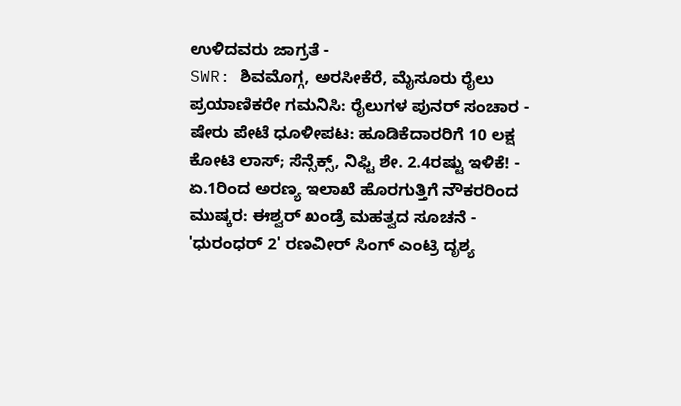ಉಳಿದವರು ಜಾಗ್ರತೆ -
SWR: ಶಿವಮೊಗ್ಗ, ಅರಸೀಕೆರೆ, ಮೈಸೂರು ರೈಲು ಪ್ರಯಾಣಿಕರೇ ಗಮನಿಸಿ: ರೈಲುಗಳ ಪುನರ್ ಸಂಚಾರ -
ಷೇರು ಪೇಟೆ ಧೂಳೀಪಟ: ಹೂಡಿಕೆದಾರರಿಗೆ 10 ಲಕ್ಷ ಕೋಟಿ ಲಾಸ್; ಸೆನ್ಸೆಕ್ಸ್, ನಿಫ್ಟಿ ಶೇ. 2.4ರಷ್ಟು ಇಳಿಕೆ! -
ಏ.1ರಿಂದ ಅರಣ್ಯ ಇಲಾಖೆ ಹೊರಗುತ್ತಿಗೆ ನೌಕರರಿಂದ ಮುಷ್ಕರ: ಈಶ್ವರ್ ಖಂಡ್ರೆ ಮಹತ್ವದ ಸೂಚನೆ -
'ಧುರಂಧರ್ 2' ರಣವೀರ್ ಸಿಂಗ್ ಎಂಟ್ರಿ ದೃಶ್ಯ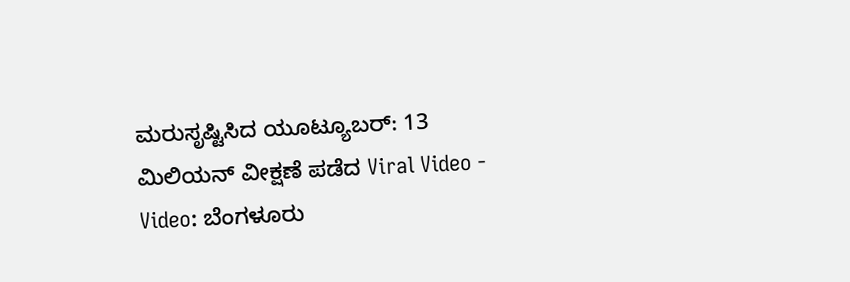ಮರುಸೃಷ್ಟಿಸಿದ ಯೂಟ್ಯೂಬರ್: 13 ಮಿಲಿಯನ್ ವೀಕ್ಷಣೆ ಪಡೆದ Viral Video -
Video: ಬೆಂಗಳೂರು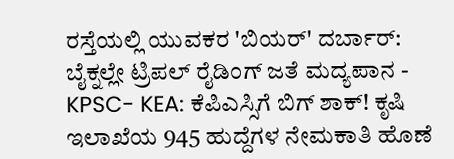ರಸ್ತೆಯಲ್ಲಿ ಯುವಕರ 'ಬಿಯರ್' ದರ್ಬಾರ್: ಬೈಕ್ನಲ್ಲೇ ಟ್ರಿಪಲ್ ರೈಡಿಂಗ್ ಜತೆ ಮದ್ಯಪಾನ -
KPSC- KEA: ಕೆಪಿಎಸ್ಸಿಗೆ ಬಿಗ್ ಶಾಕ್! ಕೃಷಿ ಇಲಾಖೆಯ 945 ಹುದ್ದೆಗಳ ನೇಮಕಾತಿ ಹೊಣೆ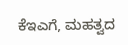ಕೆಇಎಗೆ, ಮಹತ್ವದ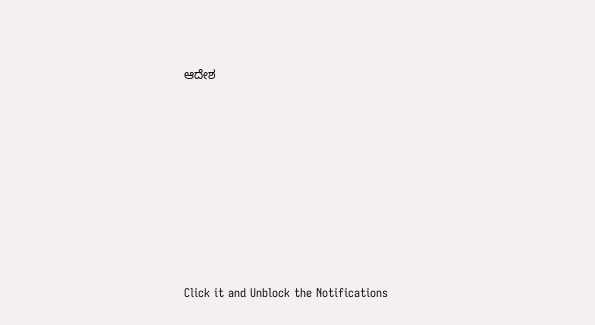ಆದೇಶ












Click it and Unblock the Notifications